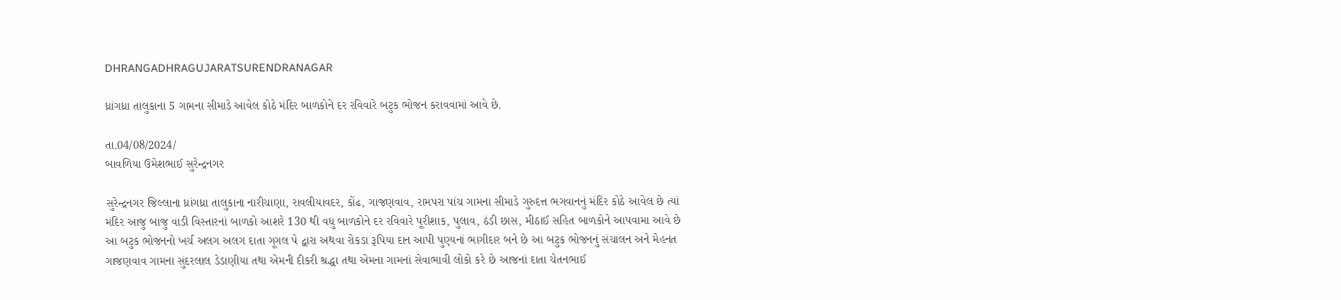DHRANGADHRAGUJARATSURENDRANAGAR

ધ્રાંગધ્રા તાલુકાના 5 ગામના સીમાડે આવેલ કોઠે મંદિર બાળકોને દર રવિવારે બટુક ભોજન કરાવવામાં આવે છે.

તા.04/08/2024/
બાવળિયા ઉમેશભાઈ સુરેન્દ્રનગર

સુરેન્દ્રનગર જિલ્લાના ધ્રાંગધ્રા તાલુકાના નારીચાણા, રાવલીયાવદર, કોંઢ, ગાજણવાવ, રામપરા પાંચ ગામના સીમાડે ગુરુદત્ત ભગવાનનું મંદિર કોઠે આવેલ છે ત્યાં મંદિર આજુ બાજુ વાડી વિસ્તારનાં બાળકો આશરે 130 થી વધુ બાળકોને દર રવિવારે પૂરીશાક, પુલાવ, ઠંડી છાસ, મીઠાઈ સહિત બાળકોને આપવામા આવે છે આ બટુક ભોજનનો ખર્ચ અલગ અલગ દાતા ગૂગલ પે દ્વારા અથવા રોકડા રૂપિયા દાન આપી પુણ્યનાં ભાગીદાર બને છે આ બટુક ભોજનનું સંચાલન અને મેહનત ગાજણવાવ ગામના સુંદરલાલ ડેડાણીયા તથા એમની દીકરી શ્રદ્ધા તથા એમના ગામનાં સેવાભાવી લોકો કરે છે આજનાં દાતા ચેતનભાઈ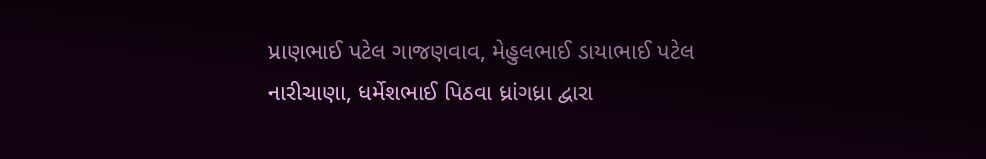પ્રાણભાઈ પટેલ ગાજણવાવ, મેહુલભાઈ ડાયાભાઈ પટેલ નારીચાણા, ધર્મેશભાઈ પિઠવા ધ્રાંગધ્રા દ્વારા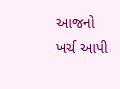આજનો ખર્ચ આપી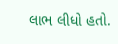લાભ લીધો હતો.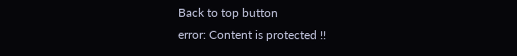Back to top button
error: Content is protected !!